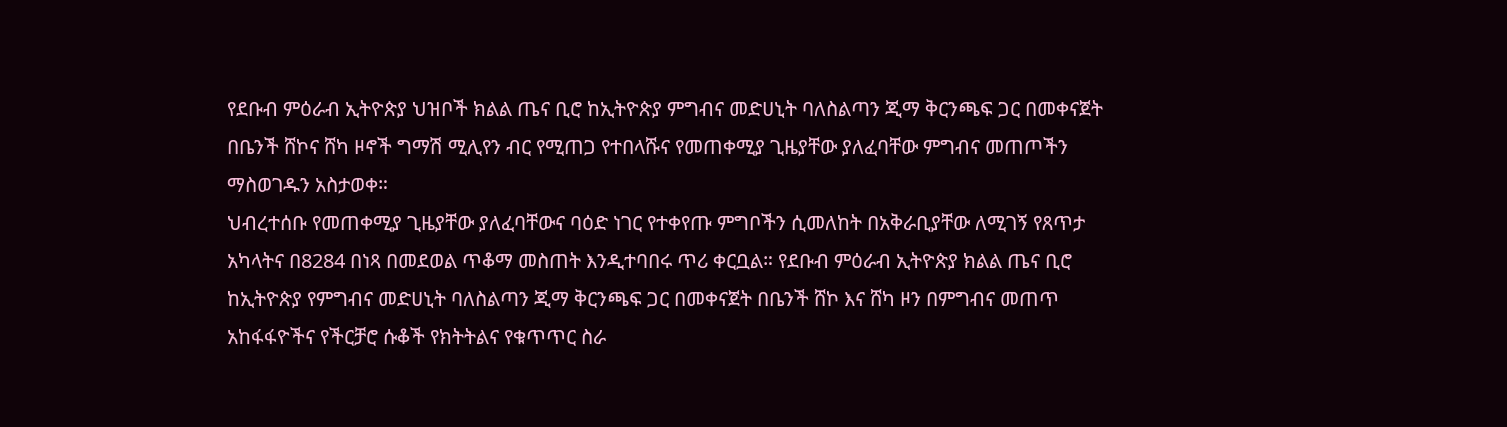የደቡብ ምዕራብ ኢትዮጵያ ህዝቦች ክልል ጤና ቢሮ ከኢትዮጵያ ምግብና መድሀኒት ባለስልጣን ጂማ ቅርንጫፍ ጋር በመቀናጀት በቤንች ሸኮና ሸካ ዞኖች ግማሽ ሚሊየን ብር የሚጠጋ የተበላሹና የመጠቀሚያ ጊዜያቸው ያለፈባቸው ምግብና መጠጦችን ማስወገዱን አስታወቀ።
ህብረተሰቡ የመጠቀሚያ ጊዜያቸው ያለፈባቸውና ባዕድ ነገር የተቀየጡ ምግቦችን ሲመለከት በአቅራቢያቸው ለሚገኝ የጸጥታ አካላትና በ8284 በነጻ በመደወል ጥቆማ መስጠት እንዲተባበሩ ጥሪ ቀርቧል። የደቡብ ምዕራብ ኢትዮጵያ ክልል ጤና ቢሮ ከኢትዮጵያ የምግብና መድሀኒት ባለስልጣን ጂማ ቅርንጫፍ ጋር በመቀናጀት በቤንች ሸኮ እና ሸካ ዞን በምግብና መጠጥ አከፋፋዮችና የችርቻሮ ሱቆች የክትትልና የቁጥጥር ስራ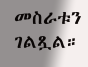መስራቱን ገልጿል።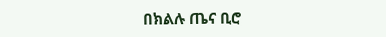በክልሉ ጤና ቢሮ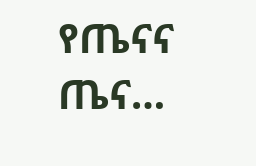የጤናና ጤና…